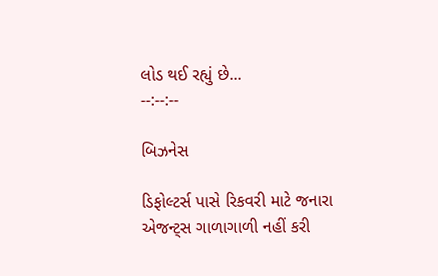લોડ થઈ રહ્યું છે...
--:--:--

બિઝનેસ

ડિફોલ્ટર્સ પાસે રિકવરી માટે જનારા એજન્ટ્સ ગાળાગાળી નહીં કરી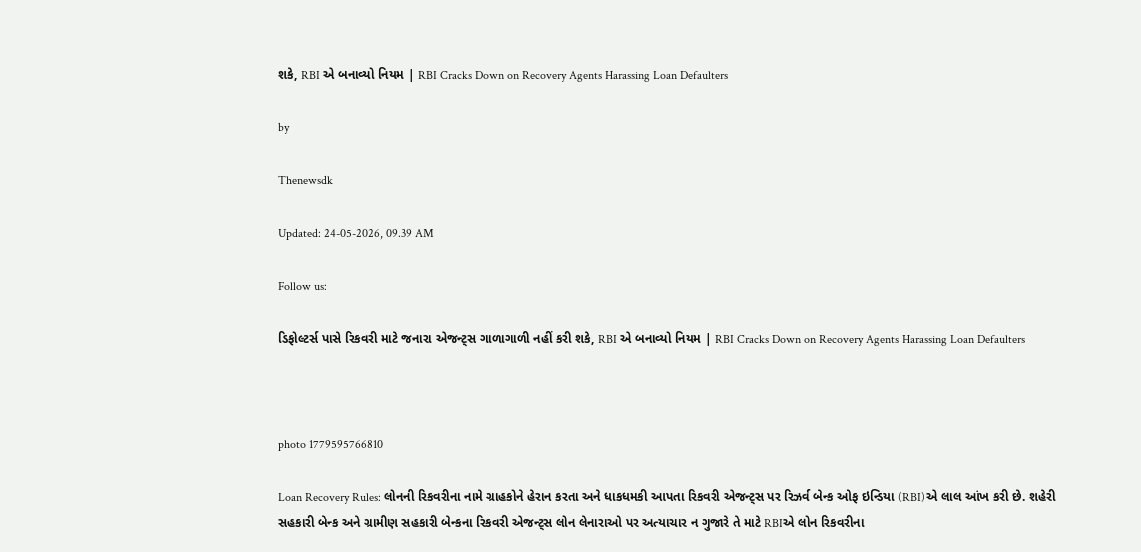શકે, RBI એ બનાવ્યો નિયમ | RBI Cracks Down on Recovery Agents Harassing Loan Defaulters

by

Thenewsdk

Updated: 24-05-2026, 09.39 AM

Follow us:

ડિફોલ્ટર્સ પાસે રિકવરી માટે જનારા એજન્ટ્સ ગાળાગાળી નહીં કરી શકે, RBI એ બનાવ્યો નિયમ | RBI Cracks Down on Recovery Agents Harassing Loan Defaulters



photo 1779595766810

Loan Recovery Rules: લોનની રિકવરીના નામે ગ્રાહકોને હેરાન કરતા અને ધાકધમકી આપતા રિકવરી એજન્ટ્સ પર રિઝર્વ બેન્ક ઓફ ઇન્ડિયા (RBI)એ લાલ આંખ કરી છે. શહેરી સહકારી બેન્ક અને ગ્રામીણ સહકારી બેન્કના રિકવરી એજન્ટ્સ લોન લેનારાઓ પર અત્યાચાર ન ગુજારે તે માટે RBIએ લોન રિકવરીના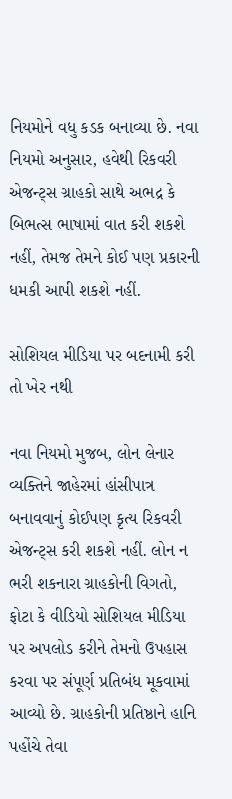નિયમોને વધુ કડક બનાવ્યા છે. નવા નિયમો અનુસાર, હવેથી રિકવરી એજન્ટ્સ ગ્રાહકો સાથે અભદ્ર કે બિભત્સ ભાષામાં વાત કરી શકશે નહીં, તેમજ તેમને કોઈ પણ પ્રકારની ધમકી આપી શકશે નહીં.

સોશિયલ મીડિયા પર બદનામી કરી તો ખેર નથી

નવા નિયમો મુજબ, લોન લેનાર વ્યક્તિને જાહેરમાં હાંસીપાત્ર બનાવવાનું કોઈપણ કૃત્ય રિકવરી એજન્ટ્સ કરી શકશે નહીં. લોન ન ભરી શકનારા ગ્રાહકોની વિગતો, ફોટા કે વીડિયો સોશિયલ મીડિયા પર અપલોડ કરીને તેમનો ઉપહાસ કરવા પર સંપૂર્ણ પ્રતિબંધ મૂકવામાં આવ્યો છે. ગ્રાહકોની પ્રતિષ્ઠાને હાનિ પહોંચે તેવા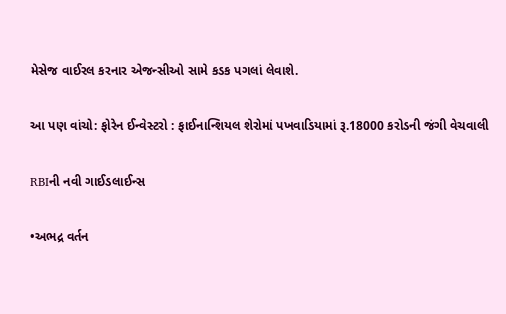મેસેજ વાઈરલ કરનાર એજન્સીઓ સામે કડક પગલાં લેવાશે.

આ પણ વાંચો: ફોરેન ઈન્વેસ્ટરો : ફાઈનાન્શિયલ શેરોમાં પખવાડિયામાં રૂ.18000 કરોડની જંગી વેચવાલી

RBIની નવી ગાઈડલાઈન્સ

•અભદ્ર વર્તન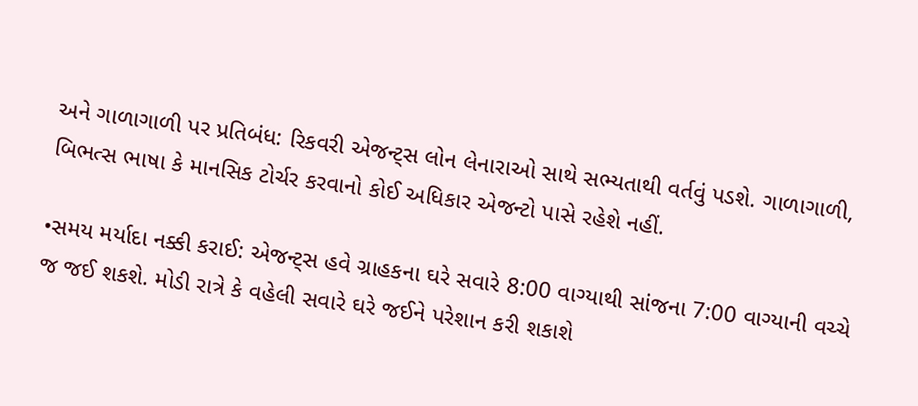અને ગાળાગાળી પર પ્રતિબંધ: રિકવરી એજન્ટ્સ લોન લેનારાઓ સાથે સભ્યતાથી વર્તવું પડશે. ગાળાગાળી, બિભત્સ ભાષા કે માનસિક ટોર્ચર કરવાનો કોઈ અધિકાર એજન્ટો પાસે રહેશે નહીં.

•સમય મર્યાદા નક્કી કરાઈ: એજન્ટ્સ હવે ગ્રાહકના ઘરે સવારે 8:00 વાગ્યાથી સાંજના 7:00 વાગ્યાની વચ્ચે જ જઈ શકશે. મોડી રાત્રે કે વહેલી સવારે ઘરે જઈને પરેશાન કરી શકાશે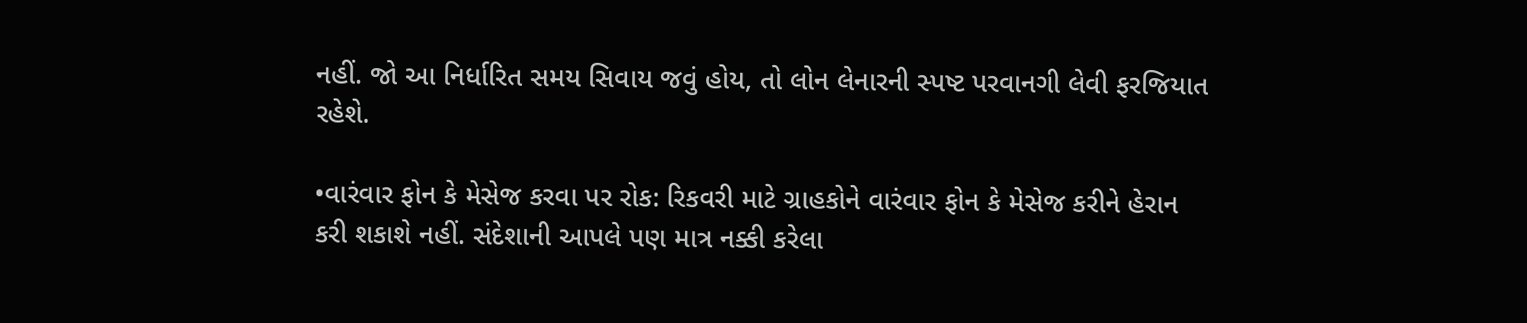નહીં. જો આ નિર્ધારિત સમય સિવાય જવું હોય, તો લોન લેનારની સ્પષ્ટ પરવાનગી લેવી ફરજિયાત રહેશે.

•વારંવાર ફોન કે મેસેજ કરવા પર રોક: રિકવરી માટે ગ્રાહકોને વારંવાર ફોન કે મેસેજ કરીને હેરાન કરી શકાશે નહીં. સંદેશાની આપલે પણ માત્ર નક્કી કરેલા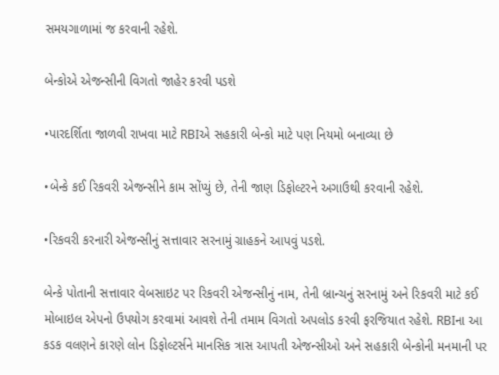સમયગાળામાં જ કરવાની રહેશે.

બેન્કોએ એજન્સીની વિગતો જાહેર કરવી પડશે

•પારદર્શિતા જાળવી રાખવા માટે RBIએ સહકારી બેન્કો માટે પણ નિયમો બનાવ્યા છે

•બેન્કે કઈ રિકવરી એજન્સીને કામ સોંપ્યું છે, તેની જાણ ડિફોલ્ટરને અગાઉથી કરવાની રહેશે.

•રિકવરી કરનારી એજન્સીનું સત્તાવાર સરનામું ગ્રાહકને આપવું પડશે.

બેન્કે પોતાની સત્તાવાર વેબસાઇટ પર રિકવરી એજન્સીનું નામ, તેની બ્રાન્ચનું સરનામું અને રિકવરી માટે કઈ મોબાઇલ એપનો ઉપયોગ કરવામાં આવશે તેની તમામ વિગતો અપલોડ કરવી ફરજિયાત રહેશે. RBIના આ કડક વલણને કારણે લોન ડિફોલ્ટર્સને માનસિક ત્રાસ આપતી એજન્સીઓ અને સહકારી બેન્કોની મનમાની પર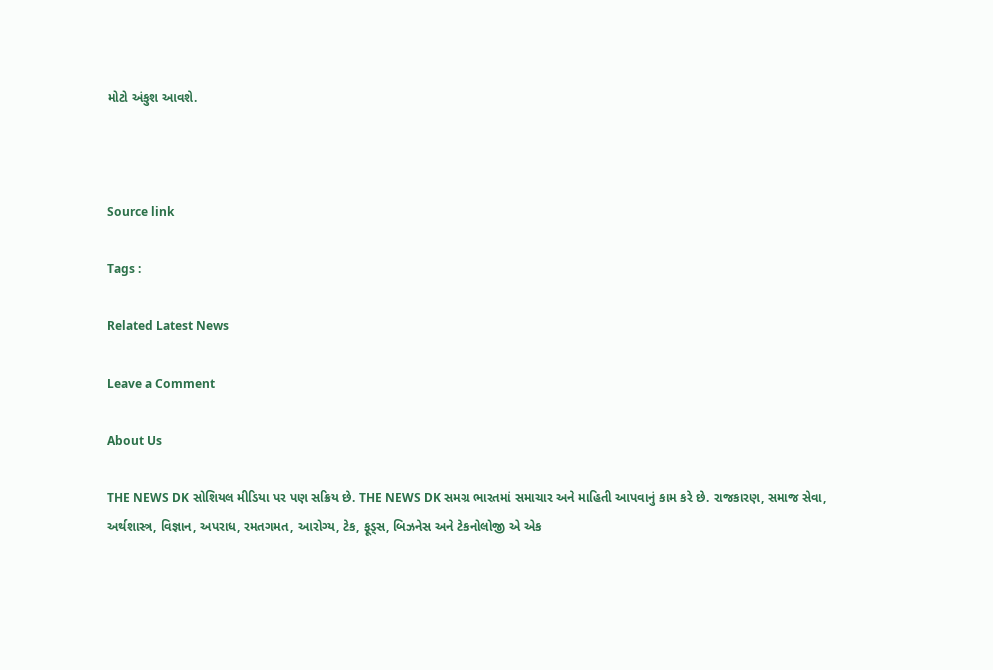મોટો અંકુશ આવશે.



Source link

Tags :

Related Latest News

Leave a Comment

About Us

THE NEWS DK સોશિયલ મીડિયા પર પણ સક્રિય છે. THE NEWS DK સમગ્ર ભારતમાં સમાચાર અને માહિતી આપવાનું કામ કરે છે. રાજકારણ, સમાજ સેવા, અર્થશાસ્ત્ર, વિજ્ઞાન, અપરાધ, રમતગમત, આરોગ્ય, ટેક, ફૂડ્સ, બિઝનેસ અને ટેકનોલોજી એ એક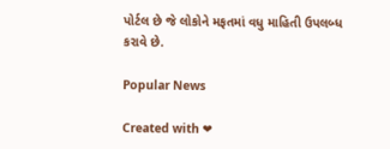પોર્ટલ છે જે લોકોને મફતમાં વધુ માહિતી ઉપલબ્ધ કરાવે છે.

Popular News

Created with ❤